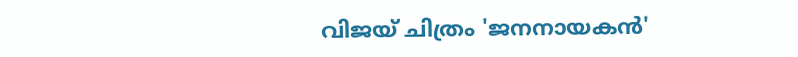വിജയ് ചിത്രം 'ജനനായകൻ'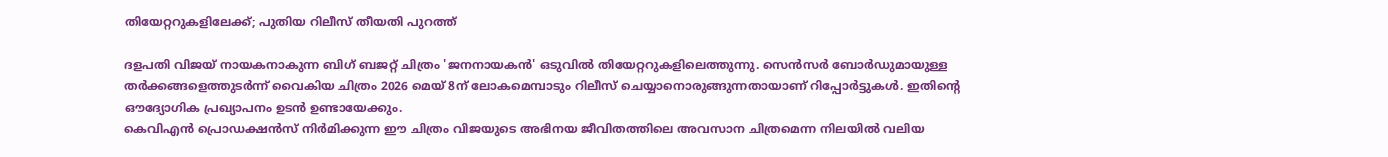തിയേറ്ററുകളിലേക്ക്; പുതിയ റിലീസ് തീയതി പുറത്ത്

ദളപതി വിജയ് നായകനാകുന്ന ബിഗ് ബജറ്റ് ചിത്രം 'ജനനായകൻ' ഒടുവിൽ തിയേറ്ററുകളിലെത്തുന്നു. സെൻസർ ബോർഡുമായുള്ള തർക്കങ്ങളെത്തുടർന്ന് വൈകിയ ചിത്രം 2026 മെയ് 8ന് ലോകമെമ്പാടും റിലീസ് ചെയ്യാനൊരുങ്ങുന്നതായാണ് റിപ്പോർട്ടുകൾ. ഇതിന്റെ ഔദ്യോഗിക പ്രഖ്യാപനം ഉടൻ ഉണ്ടായേക്കും.
കെവിഎൻ പ്രൊഡക്ഷൻസ് നിർമിക്കുന്ന ഈ ചിത്രം വിജയുടെ അഭിനയ ജീവിതത്തിലെ അവസാന ചിത്രമെന്ന നിലയിൽ വലിയ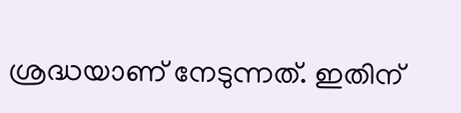ശ്രദ്ധയാണ് നേടുന്നത്. ഇതിന്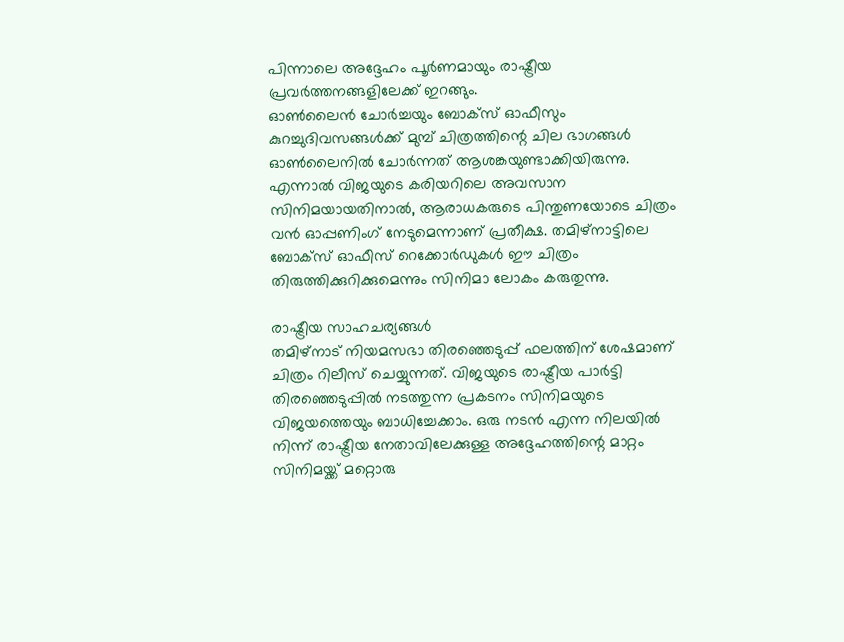പിന്നാലെ അദ്ദേഹം പൂർണമായും രാഷ്ട്രീയ പ്രവർത്തനങ്ങളിലേക്ക് ഇറങ്ങും.
ഓൺലൈൻ ചോർച്ചയും ബോക്സ് ഓഫീസും‌
കുറച്ചുദിവസങ്ങൾക്ക് മുമ്പ് ചിത്രത്തിന്റെ ചില ഭാഗങ്ങൾ ഓൺലൈനിൽ ചോർന്നത് ആശങ്കയുണ്ടാക്കിയിരുന്നു. എന്നാൽ വിജയുടെ കരിയറിലെ അവസാന സിനിമയായതിനാൽ, ആരാധകരുടെ പിന്തുണയോടെ ചിത്രം വൻ ഓപ്പണിംഗ് നേടുമെന്നാണ് പ്രതീക്ഷ. തമിഴ്‌നാട്ടിലെ ബോക്സ് ഓഫീസ് റെക്കോർഡുകൾ ഈ ചിത്രം തിരുത്തിക്കുറിക്കുമെന്നും സിനിമാ ലോകം കരുതുന്നു.

രാഷ്ട്രീയ സാഹചര്യങ്ങൾ
തമിഴ്‌നാട് നിയമസഭാ തിരഞ്ഞെടുപ്പ് ഫലത്തിന് ശേഷമാണ് ചിത്രം റിലീസ് ചെയ്യുന്നത്. വിജയുടെ രാഷ്ട്രീയ പാർട്ടി തിരഞ്ഞെടുപ്പിൽ നടത്തുന്ന പ്രകടനം സിനിമയുടെ വിജയത്തെയും ബാധിച്ചേക്കാം. ഒരു നടൻ എന്ന നിലയിൽ നിന്ന് രാഷ്ട്രീയ നേതാവിലേക്കുള്ള അദ്ദേഹത്തിന്റെ മാറ്റം സിനിമയ്ക്ക് മറ്റൊരു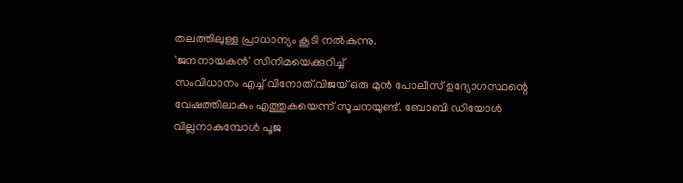തലത്തിലുള്ള പ്രാധാന്യം കൂടി നൽകുന്നു.
'ജനനായകൻ' സിനിമയെക്കുറിച്ച്
സംവിധാനം എച്ച് വിനോത്.വിജയ് ഒരു മുൻ പോലീസ് ഉദ്യോഗസ്ഥന്റെ വേഷത്തിലാകും എത്തുകയെന്ന് സൂചനയുണ്ട്. ബോബി ഡിയോൾ വില്ലനാകുമ്പോൾ പൂജ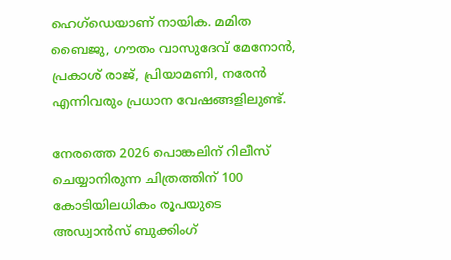ഹെഗ്‌ഡെയാണ് നായിക. മമിത ബൈജു, ഗൗതം വാസുദേവ് മേനോൻ, പ്രകാശ് രാജ്, പ്രിയാമണി, നരേൻ എന്നിവരും പ്രധാന വേഷങ്ങളിലുണ്ട്.

നേരത്തെ 2026 പൊങ്കലിന് റിലീസ് ചെയ്യാനിരുന്ന ചിത്രത്തിന് 100 കോടിയിലധികം രൂപയുടെ അഡ്വാൻസ് ബുക്കിംഗ്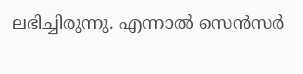ലഭിച്ചിരുന്നു. എന്നാൽ സെൻസർ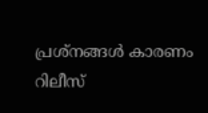പ്രശ്നങ്ങൾ കാരണം റിലീസ്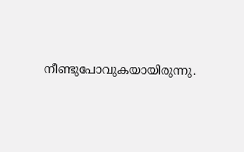നീണ്ടുപോവുകയായിരുന്നു.